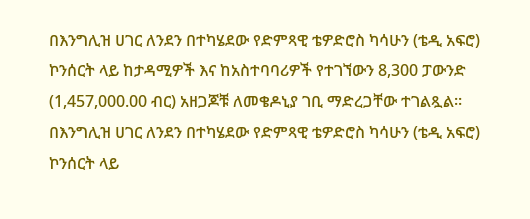በእንግሊዝ ሀገር ለንደን በተካሄደው የድምጻዊ ቴዎድሮስ ካሳሁን (ቴዲ አፍሮ) ኮንሰርት ላይ ከታዳሚዎች እና ከአስተባባሪዎች የተገኘውን 8,300 ፓውንድ (1,457,000.00 ብር) አዘጋጆቹ ለመቄዶኒያ ገቢ ማድረጋቸው ተገልጿል።
በእንግሊዝ ሀገር ለንደን በተካሄደው የድምጻዊ ቴዎድሮስ ካሳሁን (ቴዲ አፍሮ) ኮንሰርት ላይ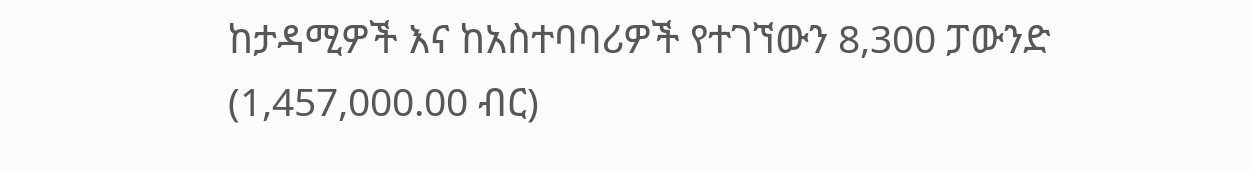ከታዳሚዎች እና ከአስተባባሪዎች የተገኘውን 8,300 ፓውንድ (1,457,000.00 ብር)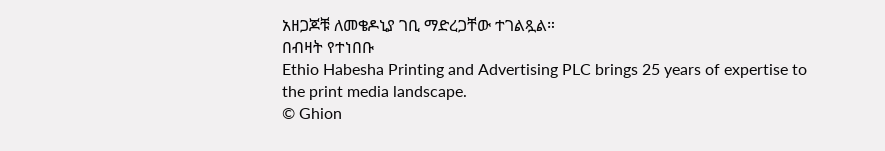አዘጋጆቹ ለመቄዶኒያ ገቢ ማድረጋቸው ተገልጿል።
በብዛት የተነበቡ
Ethio Habesha Printing and Advertising PLC brings 25 years of expertise to the print media landscape.
© Ghion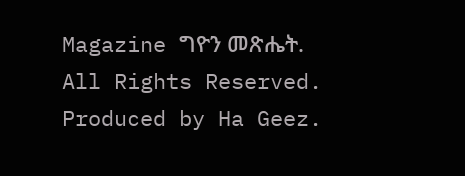Magazine ግዮን መጽሔት. All Rights Reserved.
Produced by Ha Geez.